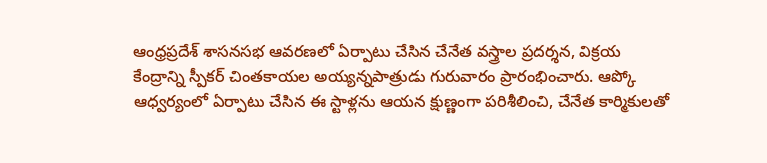ఆంధ్రప్రదేశ్ శాసనసభ ఆవరణలో ఏర్పాటు చేసిన చేనేత వస్త్రాల ప్రదర్శన, విక్రయ కేంద్రాన్ని స్పీకర్ చింతకాయల అయ్యన్నపాత్రుడు గురువారం ప్రారంభించారు. ఆప్కో ఆధ్వర్యంలో ఏర్పాటు చేసిన ఈ స్టాళ్లను ఆయన క్షుణ్ణంగా పరిశీలించి, చేనేత కార్మికులతో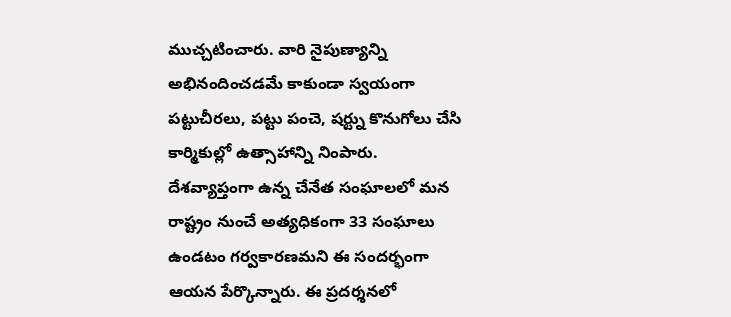ముచ్చటించారు. వారి నైపుణ్యాన్ని అభినందించడమే కాకుండా స్వయంగా పట్టుచీరలు, పట్టు పంచె, షర్ట్ను కొనుగోలు చేసి కార్మికుల్లో ఉత్సాహాన్ని నింపారు.
దేశవ్యాప్తంగా ఉన్న చేనేత సంఘాలలో మన రాష్ట్రం నుంచే అత్యధికంగా 33 సంఘాలు ఉండటం గర్వకారణమని ఈ సందర్భంగా ఆయన పేర్కొన్నారు. ఈ ప్రదర్శనలో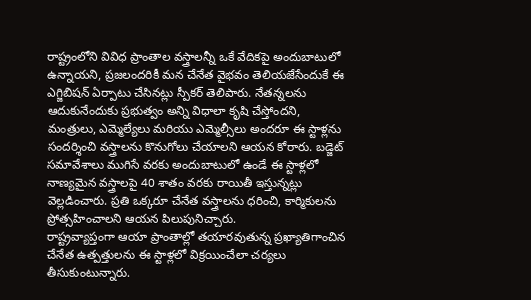రాష్ట్రంలోని వివిధ ప్రాంతాల వస్త్రాలన్నీ ఒకే వేదికపై అందుబాటులో ఉన్నాయని, ప్రజలందరికీ మన చేనేత వైభవం తెలియజేసేందుకే ఈ ఎగ్జిబిషన్ ఏర్పాటు చేసినట్లు స్పీకర్ తెలిపారు. నేతన్నలను ఆదుకునేందుకు ప్రభుత్వం అన్ని విధాలా కృషి చేస్తోందని, మంత్రులు, ఎమ్మెల్యేలు మరియు ఎమ్మెల్సీలు అందరూ ఈ స్టాళ్లను సందర్శించి వస్త్రాలను కొనుగోలు చేయాలని ఆయన కోరారు. బడ్జెట్ సమావేశాలు ముగిసే వరకు అందుబాటులో ఉండే ఈ స్టాళ్లలో నాణ్యమైన వస్త్రాలపై 40 శాతం వరకు రాయితీ ఇస్తున్నట్లు వెల్లడించారు. ప్రతి ఒక్కరూ చేనేత వస్త్రాలను ధరించి, కార్మికులను ప్రోత్సహించాలని ఆయన పిలుపునిచ్చారు.
రాష్ట్రవ్యాప్తంగా ఆయా ప్రాంతాల్లో తయారవుతున్న ప్రఖ్యాతిగాంచిన చేనేత ఉత్పత్తులను ఈ స్టాళ్లలో విక్రయించేలా చర్యలు తీసుకుంటున్నారు.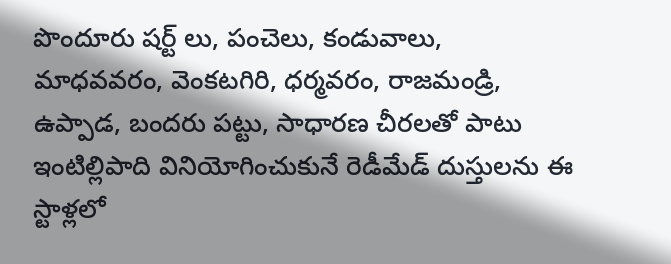పొందూరు షర్ట్ లు, పంచెలు, కండువాలు, మాధవవరం, వెంకటగిరి, ధర్మవరం, రాజమండ్రి, ఉప్పాడ, బందరు పట్టు, సాధారణ చీరలతో పాటు ఇంటిల్లిపాది వినియోగించుకునే రెడీమేడ్ దుస్తులను ఈ స్టాళ్లలో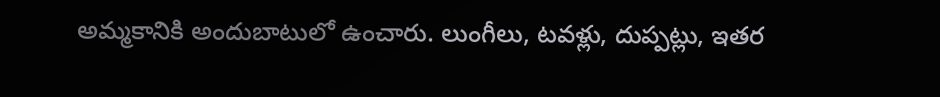అమ్మకానికి అందుబాటులో ఉంచారు. లుంగీలు, టవళ్లు, దుప్పట్లు, ఇతర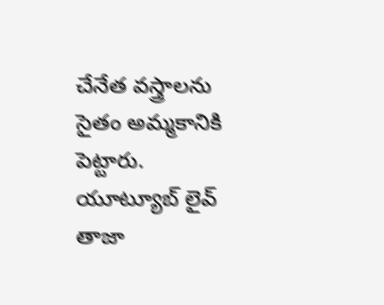చేనేత వస్త్రాలను సైతం అమ్మకానికి పెట్టారు.
యూట్యూబ్ లైవ్
తాజా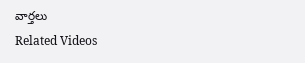వార్తలు
Related Videos